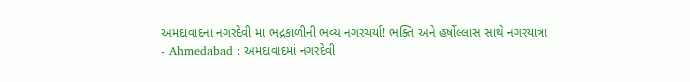અમદાવાદના નગરદેવી મા ભદ્રકાળીની ભવ્ય નગરચર્યા! ભક્તિ અને હર્ષોલ્લાસ સાથે નગરયાત્રા
- Ahmedabad : અમદાવાદમાં નગરદેવી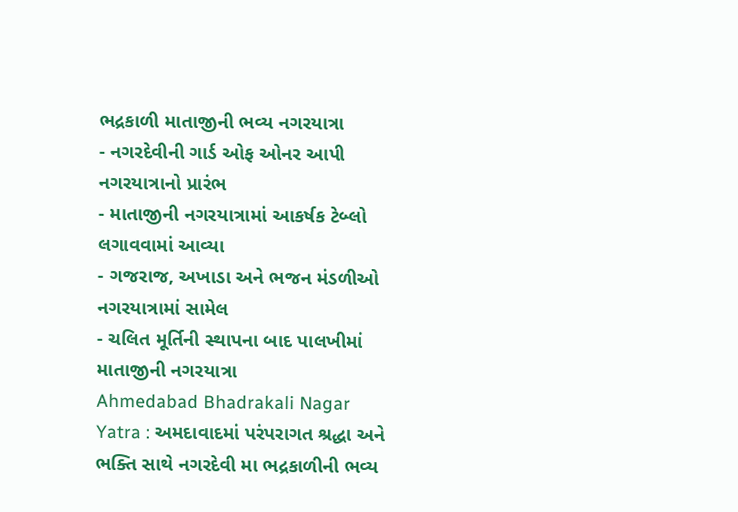ભદ્રકાળી માતાજીની ભવ્ય નગરયાત્રા
- નગરદેવીની ગાર્ડ ઓફ ઓનર આપી નગરયાત્રાનો પ્રારંભ
- માતાજીની નગરયાત્રામાં આકર્ષક ટેબ્લો લગાવવામાં આવ્યા
- ગજરાજ, અખાડા અને ભજન મંડળીઓ નગરયાત્રામાં સામેલ
- ચલિત મૂર્તિની સ્થાપના બાદ પાલખીમાં માતાજીની નગરયાત્રા
Ahmedabad Bhadrakali Nagar Yatra : અમદાવાદમાં પરંપરાગત શ્રદ્ધા અને ભક્તિ સાથે નગરદેવી મા ભદ્રકાળીની ભવ્ય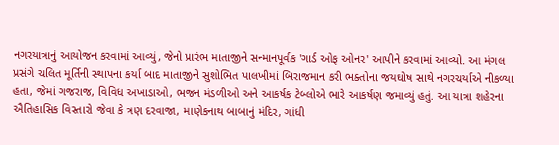નગરયાત્રાનું આયોજન કરવામાં આવ્યું, જેનો પ્રારંભ માતાજીને સન્માનપૂર્વક 'ગાર્ડ ઓફ ઓનર' આપીને કરવામાં આવ્યો. આ મંગલ પ્રસંગે ચલિત મૂર્તિની સ્થાપના કર્યા બાદ માતાજીને સુશોભિત પાલખીમાં બિરાજમાન કરી ભક્તોના જયઘોષ સાથે નગરચર્યાએ નીકળ્યા હતા, જેમાં ગજરાજ, વિવિધ અખાડાઓ, ભજન મંડળીઓ અને આકર્ષક ટેબ્લોએ ભારે આકર્ષણ જમાવ્યું હતું. આ યાત્રા શહેરના ઐતિહાસિક વિસ્તારો જેવા કે ત્રણ દરવાજા, માણેકનાથ બાબાનું મંદિર, ગાંધી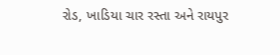રોડ, ખાડિયા ચાર રસ્તા અને રાયપુર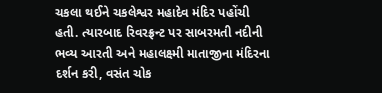ચકલા થઈને ચકલેશ્વર મહાદેવ મંદિર પહોંચી હતી. ત્યારબાદ રિવરફ્રન્ટ પર સાબરમતી નદીની ભવ્ય આરતી અને મહાલક્ષ્મી માતાજીના મંદિરના દર્શન કરી, વસંત ચોક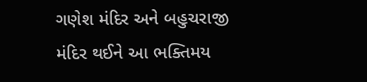ગણેશ મંદિર અને બહુચરાજી મંદિર થઈને આ ભક્તિમય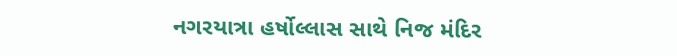નગરયાત્રા હર્ષોલ્લાસ સાથે નિજ મંદિર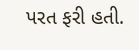પરત ફરી હતી.